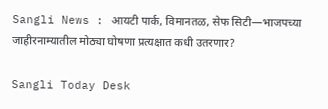Sangli News : आयटी पार्क, विमानतळ, सेफ सिटी—भाजपच्या जाहीरनाम्यातील मोठ्या घोषणा प्रत्यक्षात कधी उतरणार?

Sangli Today Desk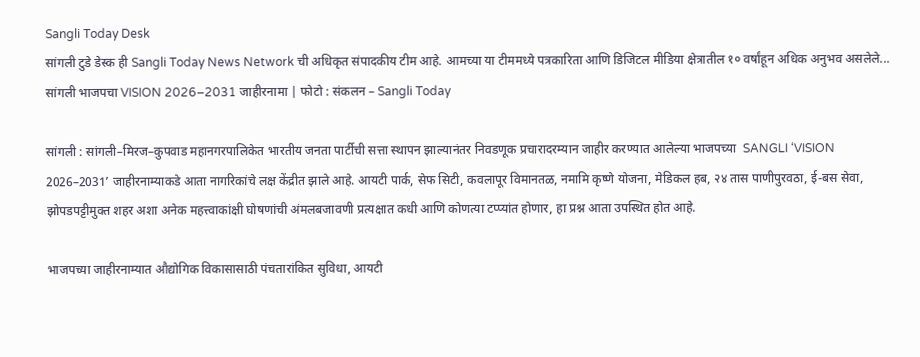Sangli Today Desk
सांगली टुडे डेस्क ही Sangli Today News Network ची अधिकृत संपादकीय टीम आहे. आमच्या या टीममध्ये पत्रकारिता आणि डिजिटल मीडिया क्षेत्रातील १० वर्षांहून अधिक अनुभव असलेले...
सांगली भाजपचा VISION 2026–2031 जाहीरनामा | फोटो : संकलन – Sangli Today

सांगली : सांगली–मिरज–कुपवाड महानगरपालिकेत भारतीय जनता पार्टीची सत्ता स्थापन झाल्यानंतर निवडणूक प्रचारादरम्यान जाहीर करण्यात आलेल्या भाजपच्या  SANGLI ‘VISION 2026–2031’ जाहीरनाम्याकडे आता नागरिकांचे लक्ष केंद्रीत झाले आहे. आयटी पार्क, सेफ सिटी, कवलापूर विमानतळ, नमामि कृष्णे योजना, मेडिकल हब, २४ तास पाणीपुरवठा, ई-बस सेवा, झोपडपट्टीमुक्त शहर अशा अनेक महत्त्वाकांक्षी घोषणांची अंमलबजावणी प्रत्यक्षात कधी आणि कोणत्या टप्प्यांत होणार, हा प्रश्न आता उपस्थित होत आहे.

भाजपच्या जाहीरनाम्यात औद्योगिक विकासासाठी पंचतारांकित सुविधा, आयटी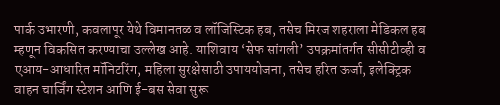पार्क उभारणी, कवलापूर येथे विमानतळ व लॉजिस्टिक हब, तसेच मिरज शहराला मेडिकल हब म्हणून विकसित करण्याचा उल्लेख आहे. याशिवाय ‘सेफ सांगली’ उपक्रमांतर्गत सीसीटीव्ही व एआय-आधारित मॉनिटरिंग, महिला सुरक्षेसाठी उपाययोजना, तसेच हरित ऊर्जा, इलेक्ट्रिक वाहन चार्जिंग स्टेशन आणि ई-बस सेवा सुरू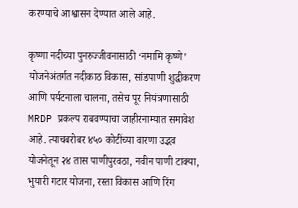करण्याचे आश्वासन देण्यात आले आहे.

कृष्णा नदीच्या पुनरुज्जीवनासाठी ‘नमामि कृष्णे’ योजनेअंतर्गत नदीकाठ विकास, सांडपाणी शुद्धीकरण आणि पर्यटनाला चालना, तसेच पूर नियंत्रणासाठी MRDP प्रकल्प राबवण्याचा जाहीरनाम्यात समावेश आहे. त्याचबरोबर ४५० कोटींच्या वारणा उद्भव योजनेतून २४ तास पाणीपुरवठा, नवीन पाणी टाक्या, भुयारी गटार योजना, रस्ता विकास आणि रिंग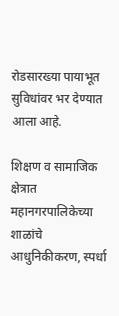रोडसारख्या पायाभूत सुविधांवर भर देण्यात आला आहे.

शिक्षण व सामाजिक क्षेत्रात महानगरपालिकेच्या शाळांचे आधुनिकीकरण, स्पर्धा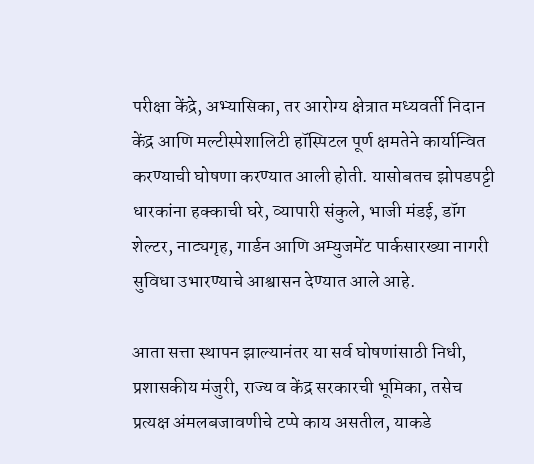परीक्षा केंद्रे, अभ्यासिका, तर आरोग्य क्षेत्रात मध्यवर्ती निदान केंद्र आणि मल्टीस्पेशालिटी हॉस्पिटल पूर्ण क्षमतेने कार्यान्वित करण्याची घोषणा करण्यात आली होती. यासोबतच झोपडपट्टी धारकांना हक्काची घरे, व्यापारी संकुले, भाजी मंडई, डॉग शेल्टर, नाट्यगृह, गार्डन आणि अम्युजमेंट पार्कसारख्या नागरी सुविधा उभारण्याचे आश्वासन देण्यात आले आहे.

आता सत्ता स्थापन झाल्यानंतर या सर्व घोषणांसाठी निधी, प्रशासकीय मंजुरी, राज्य व केंद्र सरकारची भूमिका, तसेच प्रत्यक्ष अंमलबजावणीचे टप्पे काय असतील, याकडे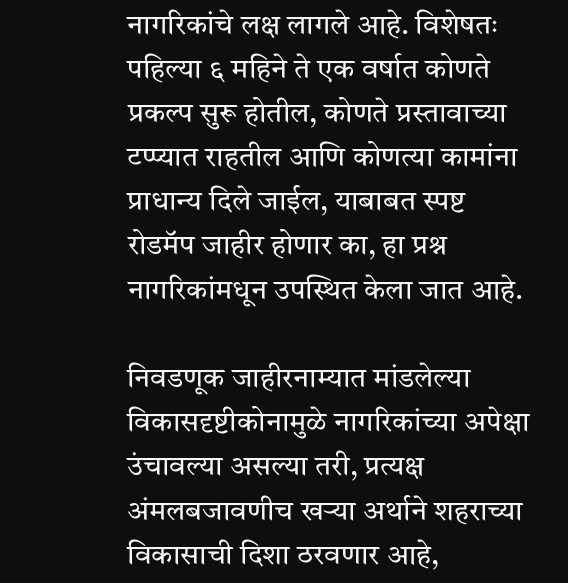नागरिकांचे लक्ष लागले आहे. विशेषतः पहिल्या ६ महिने ते एक वर्षात कोणते प्रकल्प सुरू होतील, कोणते प्रस्तावाच्या टप्प्यात राहतील आणि कोणत्या कामांना प्राधान्य दिले जाईल, याबाबत स्पष्ट रोडमॅप जाहीर होणार का, हा प्रश्न नागरिकांमधून उपस्थित केला जात आहे.

निवडणूक जाहीरनाम्यात मांडलेल्या विकासदृष्टीकोनामुळे नागरिकांच्या अपेक्षा उंचावल्या असल्या तरी, प्रत्यक्ष अंमलबजावणीच खऱ्या अर्थाने शहराच्या विकासाची दिशा ठरवणार आहे,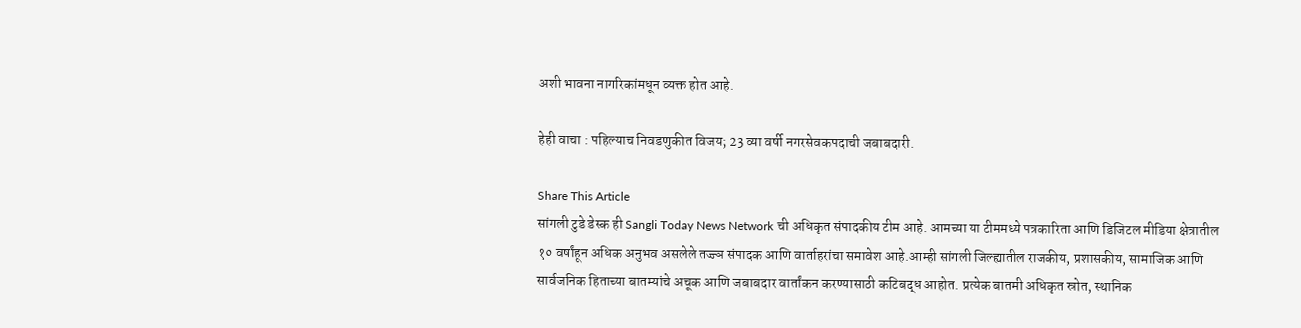अशी भावना नागरिकांमधून व्यक्त होत आहे.

हेही वाचा : पहिल्याच निवडणुकीत विजय; 23 व्या वर्षी नगरसेवकपदाची जबाबदारी.

Share This Article
सांगली टुडे डेस्क ही Sangli Today News Network ची अधिकृत संपादकीय टीम आहे. आमच्या या टीममध्ये पत्रकारिता आणि डिजिटल मीडिया क्षेत्रातील १० वर्षांहून अधिक अनुभव असलेले तज्ज्ञ संपादक आणि वार्ताहरांचा समावेश आहे.आम्ही सांगली जिल्ह्यातील राजकीय, प्रशासकीय, सामाजिक आणि सार्वजनिक हिताच्या बातम्यांचे अचूक आणि जबाबदार वार्तांकन करण्यासाठी कटिबद्ध आहोत. प्रत्येक बातमी अधिकृत स्रोत, स्थानिक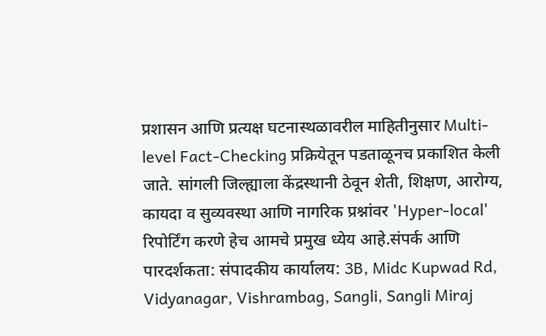प्रशासन आणि प्रत्यक्ष घटनास्थळावरील माहितीनुसार Multi-level Fact-Checking प्रक्रियेतून पडताळूनच प्रकाशित केली जाते. सांगली जिल्ह्याला केंद्रस्थानी ठेवून शेती, शिक्षण, आरोग्य, कायदा व सुव्यवस्था आणि नागरिक प्रश्नांवर 'Hyper-local' रिपोर्टिंग करणे हेच आमचे प्रमुख ध्येय आहे.संपर्क आणि पारदर्शकता: संपादकीय कार्यालय: 3B, Midc Kupwad Rd, Vidyanagar, Vishrambag, Sangli, Sangli Miraj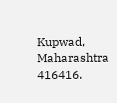Kupwad, Maharashtra 416416.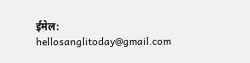ईमेल: hellosanglitoday@gmail.com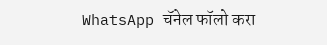WhatsApp चॅनेल फॉलो करा